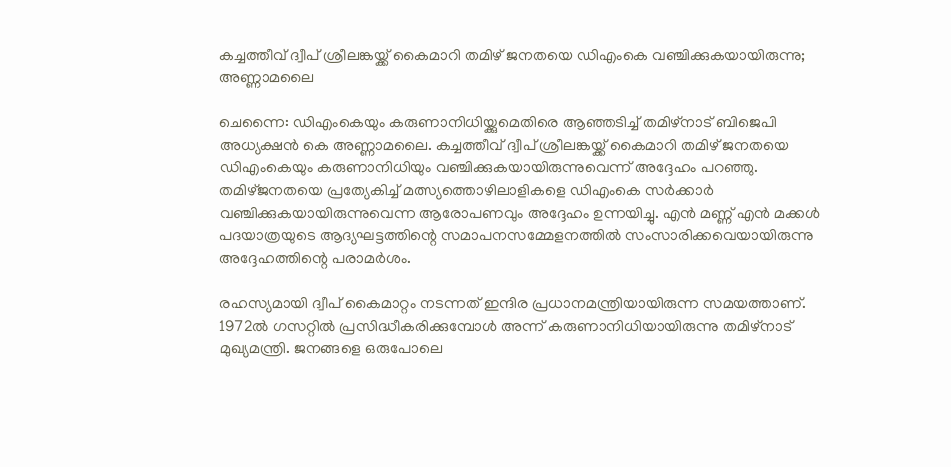കച്ചത്തീവ് ദ്വീപ് ശ്രീലങ്കയ്ക്ക് കൈമാറി തമിഴ് ജനതയെ ഡിഎംകെ വഞ്ചിക്കുകയായിരുന്നു; അണ്ണാമലൈ

ചെന്നൈ: ഡിഎംകെയും കരുണാനിധിയ്ക്കുമെതിരെ ആഞ്ഞടിച്ച് തമിഴ്നാട് ബിജെപി അധ്യക്ഷൻ കെ അണ്ണാമലൈ. കച്ചത്തീവ് ദ്വീപ് ശ്രീലങ്കയ്ക്ക് കൈമാറി തമിഴ് ജനതയെ ഡിഎംകെയും കരുണാനിധിയും വഞ്ചിക്കുകയായിരുന്നുവെന്ന് അദ്ദേഹം പറഞ്ഞു. തമിഴ്ജനതയെ പ്രത്യേകിച്ച് മത്സ്യത്തൊഴിലാളികളെ ഡിഎംകെ സർക്കാർ വഞ്ചിക്കുകയായിരുന്നുവെന്ന ആരോപണവും അദ്ദേഹം ഉന്നയിച്ചു. എൻ മണ്ണ് എൻ മക്കൾ പദയാത്രയുടെ ആദ്യഘട്ടത്തിന്റെ സമാപനസമ്മേളനത്തിൽ സംസാരിക്കവെയായിരുന്നു അദ്ദേഹത്തിന്റെ പരാമർശം.

രഹസ്യമായി ദ്വീപ് കൈമാറ്റം നടന്നത് ഇന്ദിര പ്രധാനമന്ത്രിയായിരുന്ന സമയത്താണ്. 1972ൽ ഗസറ്റിൽ പ്രസിദ്ധീകരിക്കുമ്പോൾ അന്ന് കരുണാനിധിയായിരുന്നു തമിഴ്‌നാട് മുഖ്യമന്ത്രി. ജനങ്ങളെ ഒരുപോലെ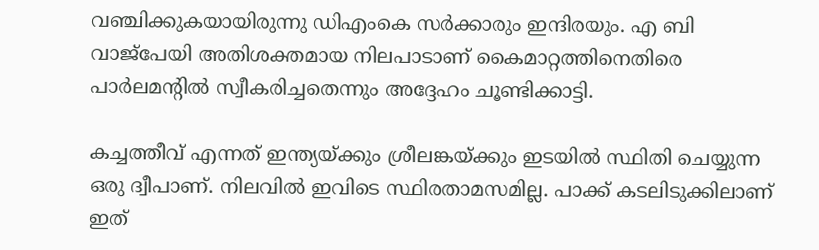വഞ്ചിക്കുകയായിരുന്നു ഡിഎംകെ സർക്കാരും ഇന്ദിരയും. എ ബി വാജ്പേയി അതിശക്തമായ നിലപാടാണ് കൈമാറ്റത്തിനെതിരെ പാർലമന്റിൽ സ്വീകരിച്ചതെന്നും അദ്ദേഹം ചൂണ്ടിക്കാട്ടി.

കച്ചത്തീവ് എന്നത് ഇന്ത്യയ്ക്കും ശ്രീലങ്കയ്ക്കും ഇടയിൽ സ്ഥിതി ചെയ്യുന്ന ഒരു ദ്വീപാണ്. നിലവിൽ ഇവിടെ സ്ഥിരതാമസമില്ല. പാക്ക് കടലിടുക്കിലാണ് ഇത്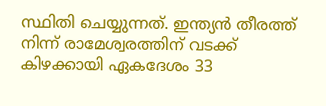സ്ഥിതി ചെയ്യുന്നത്. ഇന്ത്യൻ തീരത്ത് നിന്ന് രാമേശ്വരത്തിന് വടക്ക് കിഴക്കായി ഏകദേശം 33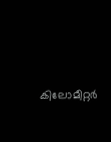കിലോമീറ്റർ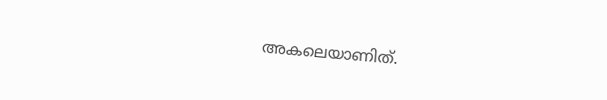അകലെയാണിത്.